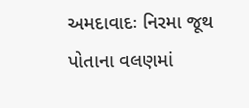અમદાવાદઃ નિરમા જૂથ પોતાના વલણમાં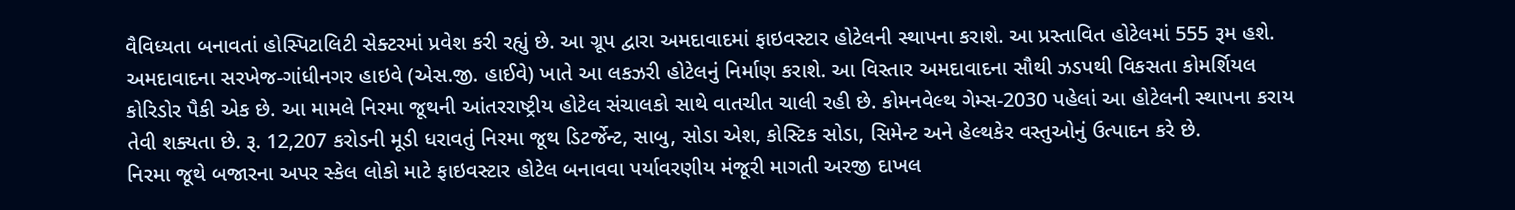વૈવિધ્યતા બનાવતાં હોસ્પિટાલિટી સેક્ટરમાં પ્રવેશ કરી રહ્યું છે. આ ગ્રૂપ દ્વારા અમદાવાદમાં ફાઇવસ્ટાર હોટેલની સ્થાપના કરાશે. આ પ્રસ્તાવિત હોટેલમાં 555 રૂમ હશે. અમદાવાદના સરખેજ-ગાંધીનગર હાઇવે (એસ.જી. હાઈવે) ખાતે આ લકઝરી હોટેલનું નિર્માણ કરાશે. આ વિસ્તાર અમદાવાદના સૌથી ઝડપથી વિકસતા કોમર્શિયલ કોરિડોર પૈકી એક છે. આ મામલે નિરમા જૂથની આંતરરાષ્ટ્રીય હોટેલ સંચાલકો સાથે વાતચીત ચાલી રહી છે. કોમનવેલ્થ ગેમ્સ-2030 પહેલાં આ હોટેલની સ્થાપના કરાય તેવી શક્યતા છે. રૂ. 12,207 કરોડની મૂડી ધરાવતું નિરમા જૂથ ડિટર્જેન્ટ, સાબુ, સોડા એશ, કોસ્ટિક સોડા, સિમેન્ટ અને હેલ્થકેર વસ્તુઓનું ઉત્પાદન કરે છે.
નિરમા જૂથે બજારના અપર સ્કેલ લોકો માટે ફાઇવસ્ટાર હોટેલ બનાવવા પર્યાવરણીય મંજૂરી માગતી અરજી દાખલ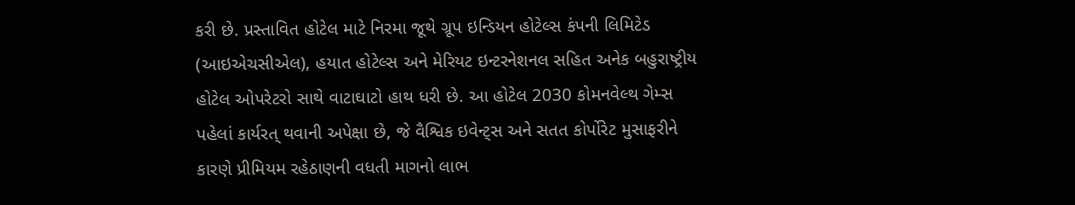કરી છે. પ્રસ્તાવિત હોટેલ માટે નિરમા જૂથે ગ્રૂપ ઇન્ડિયન હોટેલ્સ કંપની લિમિટેડ (આઇએચસીએલ), હયાત હોટેલ્સ અને મેરિયટ ઇન્ટરનેશનલ સહિત અનેક બહુરાષ્ટ્રીય હોટેલ ઓપરેટરો સાથે વાટાઘાટો હાથ ધરી છે. આ હોટેલ 2030 કોમનવેલ્થ ગેમ્સ પહેલાં કાર્યરત્ થવાની અપેક્ષા છે, જે વૈશ્વિક ઇવેન્ટ્સ અને સતત કોર્પોરેટ મુસાફરીને કારણે પ્રીમિયમ રહેઠાણની વધતી માગનો લાભ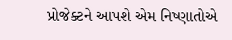પ્રોજેક્ટને આપશે એમ નિષ્ણાતોએ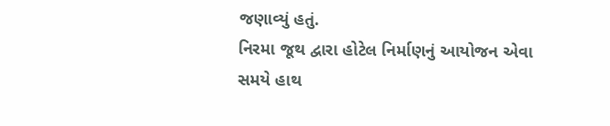જણાવ્યું હતું.
નિરમા જૂથ દ્વારા હોટેલ નિર્માણનું આયોજન એવા સમયે હાથ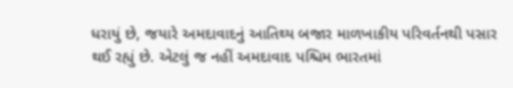ધરાયું છે, જયારે અમદાવાદનું આતિથ્ય બજાર માળખાકીય પરિવર્તનથી પસાર થઈ રહ્યું છે. એટલું જ નહીં અમદાવાદ પશ્ચિમ ભારતમાં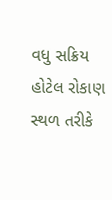વધુ સક્રિય હોટેલ રોકાણ સ્થળ તરીકે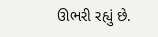ઊભરી રહ્યું છે.